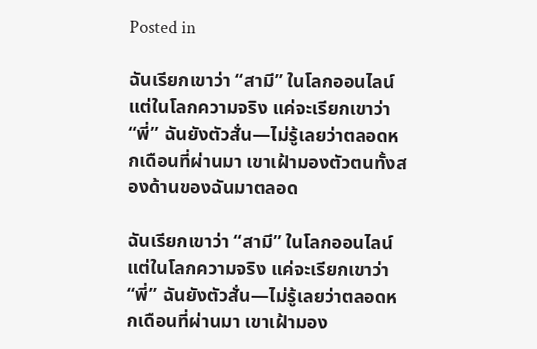Posted in

ฉันเรียกเขาว่า “สามี” ในโลกออนไลน์ แต่ในโลกความจริง แค่จะเรียกเขาว่า “พี่” ฉันยังตัวสั่น—ไม่รู้เลยว่าตลอดหกเดือนที่ผ่านมา เขาเฝ้ามองตัวตนทั้งสองด้านของฉันมาตลอด

ฉันเรียกเขาว่า “สามี” ในโลกออนไลน์ แต่ในโลกความจริง แค่จะเรียกเขาว่า “พี่” ฉันยังตัวสั่น—ไม่รู้เลยว่าตลอดหกเดือนที่ผ่านมา เขาเฝ้ามอง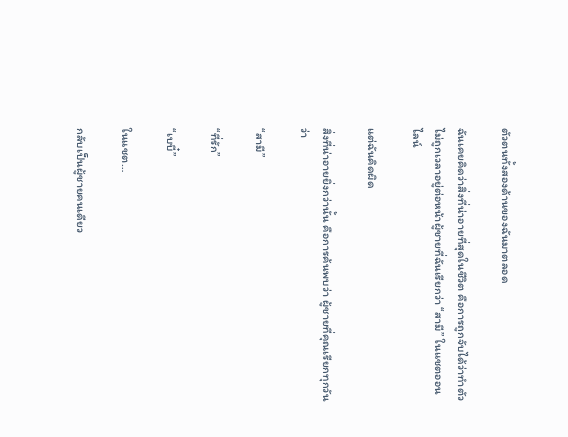ตัวตนทั้งสองด้านของฉันมาตลอด

ฉันเคยคิดว่าสิ่งที่น่าอายที่สุดในชีวิต คือการถูกจับได้ว่าทำตัวไม่ถูกเวลาอยู่ต่อหน้าผู้ชายที่ฉันเรียกว่า “สามี” ในแชตออนไลน์

แต่ฉันคิดผิด

สิ่งที่น่าอายยิ่งกว่านั้น คือการค้นพบว่า ผู้ชายที่คุณเรียกทุกวันว่า

“สามี”

“ที่รัก”

“เบบี๋”

ในแชต…

กลับเป็นผู้ชายคนเดียว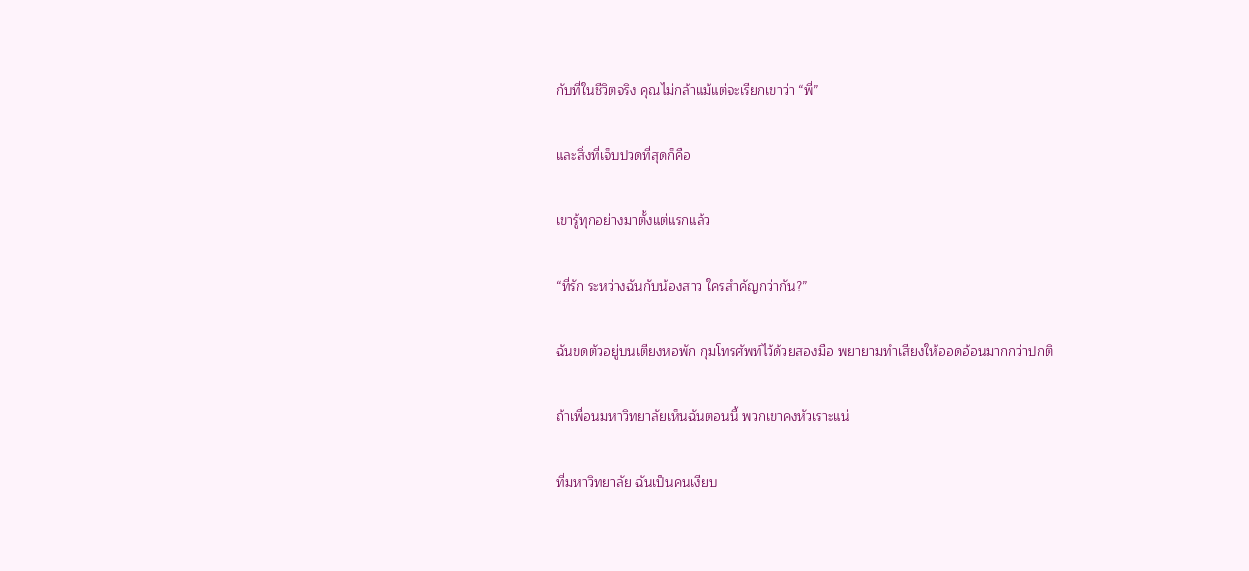กับที่ในชีวิตจริง คุณไม่กล้าแม้แต่จะเรียกเขาว่า “พี่”

และสิ่งที่เจ็บปวดที่สุดก็คือ

เขารู้ทุกอย่างมาตั้งแต่แรกแล้ว

“ที่รัก ระหว่างฉันกับน้องสาว ใครสำคัญกว่ากัน?”

ฉันขดตัวอยู่บนเตียงหอพัก กุมโทรศัพท์ไว้ด้วยสองมือ พยายามทำเสียงให้ออดอ้อนมากกว่าปกติ

ถ้าเพื่อนมหาวิทยาลัยเห็นฉันตอนนี้ พวกเขาคงหัวเราะแน่

ที่มหาวิทยาลัย ฉันเป็นคนเงียบ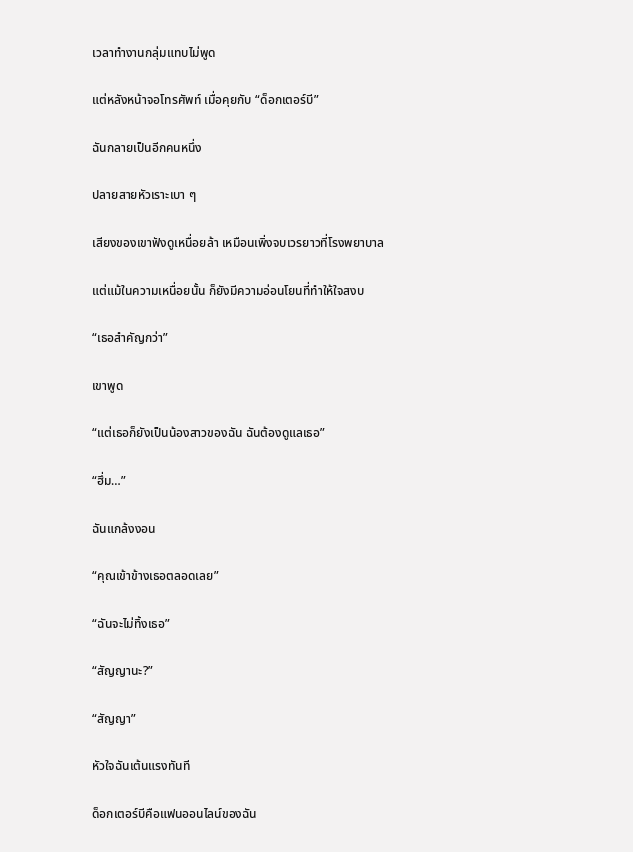เวลาทำงานกลุ่มแทบไม่พูด

แต่หลังหน้าจอโทรศัพท์ เมื่อคุยกับ “ด็อกเตอร์บี”

ฉันกลายเป็นอีกคนหนึ่ง

ปลายสายหัวเราะเบา ๆ

เสียงของเขาฟังดูเหนื่อยล้า เหมือนเพิ่งจบเวรยาวที่โรงพยาบาล

แต่แม้ในความเหนื่อยนั้น ก็ยังมีความอ่อนโยนที่ทำให้ใจสงบ

“เธอสำคัญกว่า”

เขาพูด

“แต่เธอก็ยังเป็นน้องสาวของฉัน ฉันต้องดูแลเธอ”

“ฮึ่ม…”

ฉันแกล้งงอน

“คุณเข้าข้างเธอตลอดเลย”

“ฉันจะไม่ทิ้งเธอ”

“สัญญานะ?”

“สัญญา”

หัวใจฉันเต้นแรงทันที

ด็อกเตอร์บีคือแฟนออนไลน์ของฉัน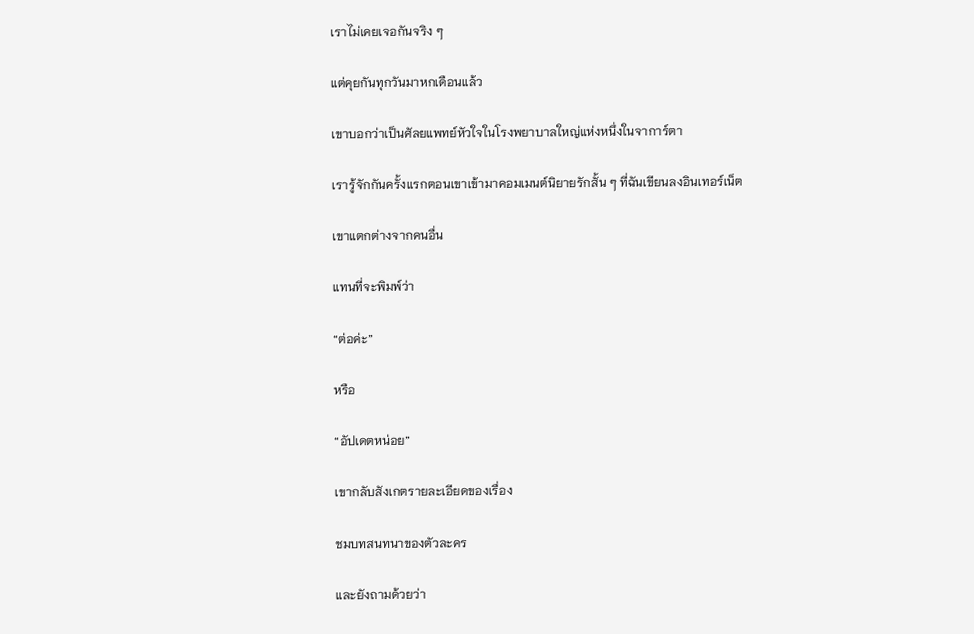เราไม่เคยเจอกันจริง ๆ

แต่คุยกันทุกวันมาหกเดือนแล้ว

เขาบอกว่าเป็นศัลยแพทย์หัวใจในโรงพยาบาลใหญ่แห่งหนึ่งในจาการ์ตา

เรารู้จักกันครั้งแรกตอนเขาเข้ามาคอมเมนต์นิยายรักสั้น ๆ ที่ฉันเขียนลงอินเทอร์เน็ต

เขาแตกต่างจากคนอื่น

แทนที่จะพิมพ์ว่า

“ต่อค่ะ”

หรือ

“อัปเดตหน่อย”

เขากลับสังเกตรายละเอียดของเรื่อง

ชมบทสนทนาของตัวละคร

และยังถามด้วยว่า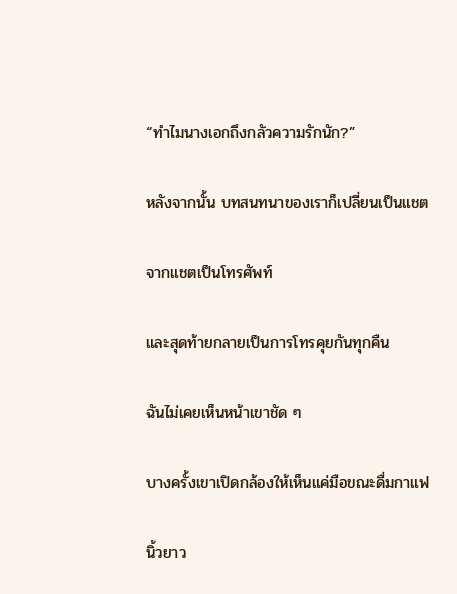“ทำไมนางเอกถึงกลัวความรักนัก?”

หลังจากนั้น บทสนทนาของเราก็เปลี่ยนเป็นแชต

จากแชตเป็นโทรศัพท์

และสุดท้ายกลายเป็นการโทรคุยกันทุกคืน

ฉันไม่เคยเห็นหน้าเขาชัด ๆ

บางครั้งเขาเปิดกล้องให้เห็นแค่มือขณะดื่มกาแฟ

นิ้วยาว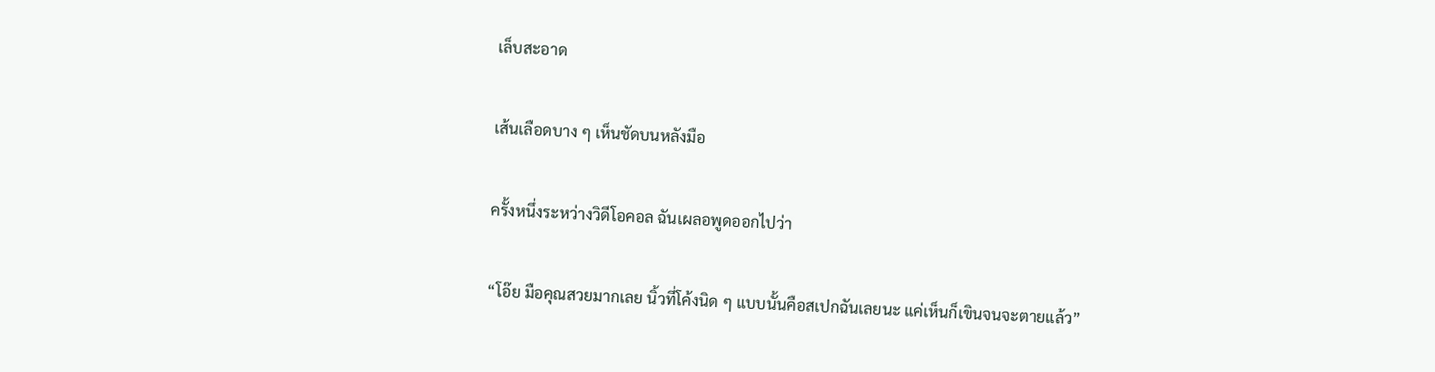เล็บสะอาด

เส้นเลือดบาง ๆ เห็นชัดบนหลังมือ

ครั้งหนึ่งระหว่างวิดีโอคอล ฉันเผลอพูดออกไปว่า

“โอ๊ย มือคุณสวยมากเลย นิ้วที่โค้งนิด ๆ แบบนั้นคือสเปกฉันเลยนะ แค่เห็นก็เขินจนจะตายแล้ว”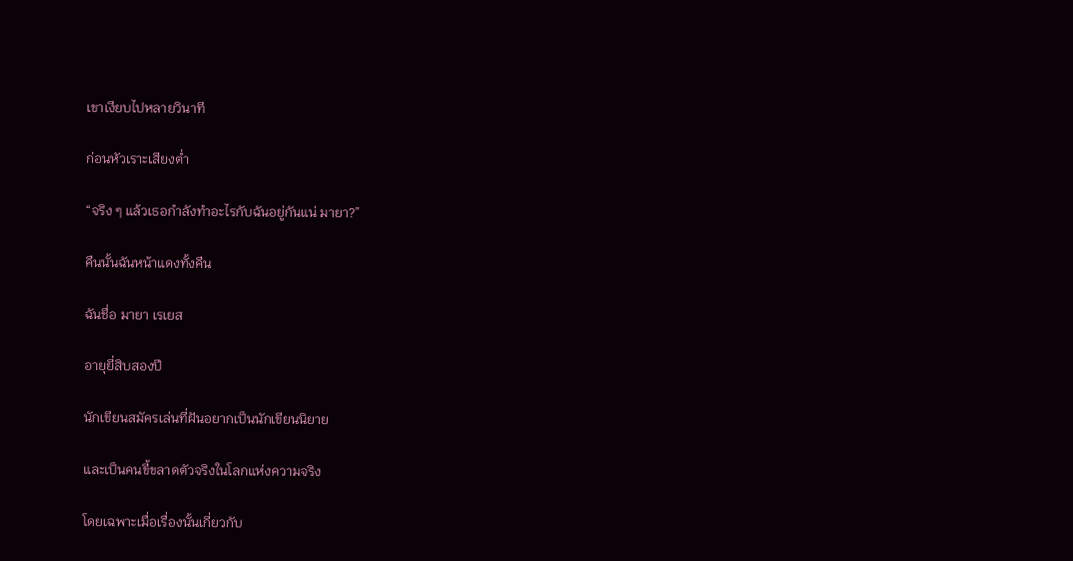เขาเงียบไปหลายวินาที

ก่อนหัวเราะเสียงต่ำ

“จริง ๆ แล้วเธอกำลังทำอะไรกับฉันอยู่กันแน่ มายา?”

คืนนั้นฉันหน้าแดงทั้งคืน

ฉันชื่อ มายา เรเยส

อายุยี่สิบสองปี

นักเขียนสมัครเล่นที่ฝันอยากเป็นนักเขียนนิยาย

และเป็นคนขี้ขลาดตัวจริงในโลกแห่งความจริง

โดยเฉพาะเมื่อเรื่องนั้นเกี่ยวกับ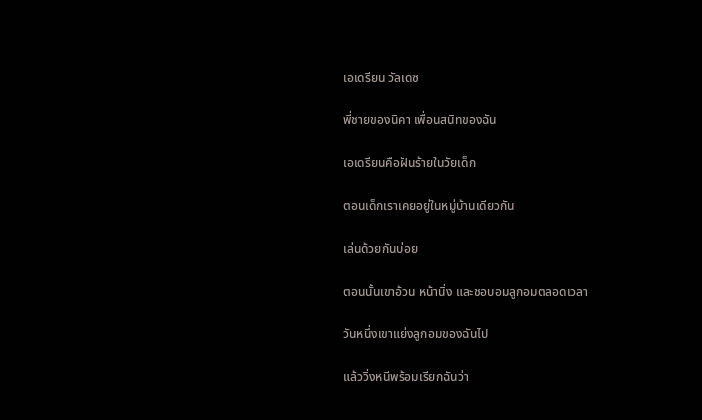เอเดรียน วัลเดซ

พี่ชายของนิคา เพื่อนสนิทของฉัน

เอเดรียนคือฝันร้ายในวัยเด็ก

ตอนเด็กเราเคยอยู่ในหมู่บ้านเดียวกัน

เล่นด้วยกันบ่อย

ตอนนั้นเขาอ้วน หน้านิ่ง และชอบอมลูกอมตลอดเวลา

วันหนึ่งเขาแย่งลูกอมของฉันไป

แล้ววิ่งหนีพร้อมเรียกฉันว่า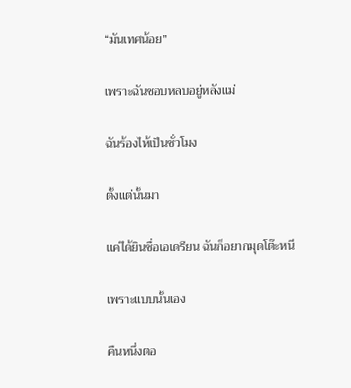“มันเทศน้อย”

เพราะฉันชอบหลบอยู่หลังแม่

ฉันร้องไห้เป็นชั่วโมง

ตั้งแต่นั้นมา

แค่ได้ยินชื่อเอเดรียน ฉันก็อยากมุดโต๊ะหนี

เพราะแบบนั้นเอง

คืนหนึ่งตอ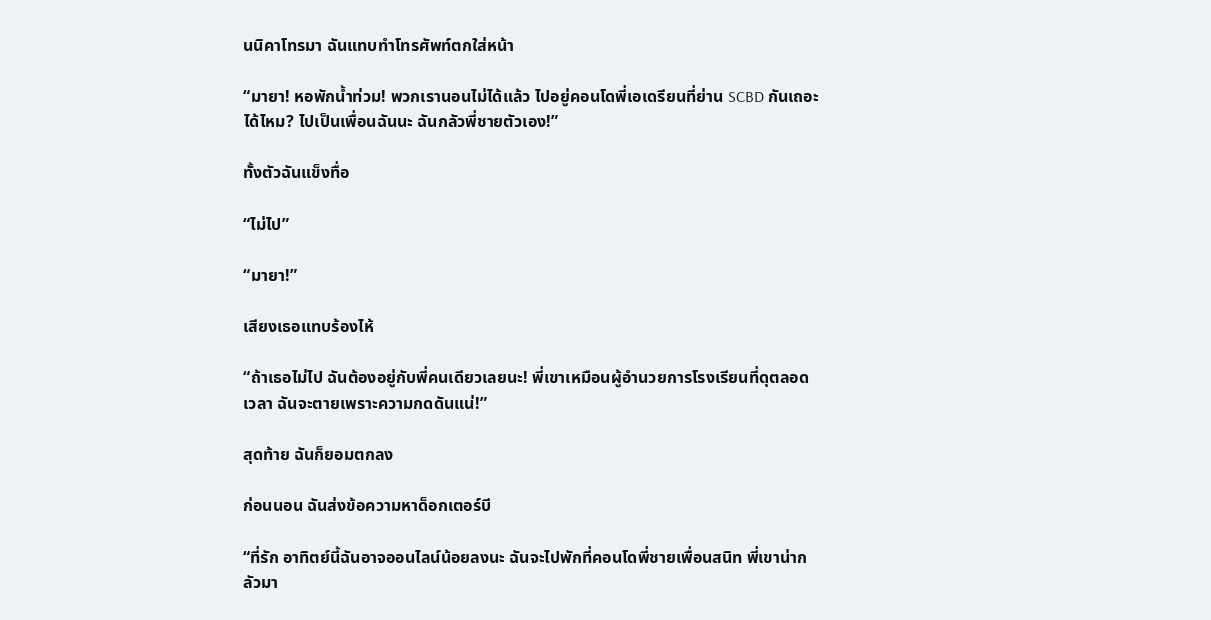นนิคาโทรมา ฉันแทบทำโทรศัพท์ตกใส่หน้า

“มายา! หอพักน้ำท่วม! พวกเรานอนไม่ได้แล้ว ไปอยู่คอนโดพี่เอเดรียนที่ย่าน SCBD กันเถอะ ได้ไหม? ไปเป็นเพื่อนฉันนะ ฉันกลัวพี่ชายตัวเอง!”

ทั้งตัวฉันแข็งทื่อ

“ไม่ไป”

“มายา!”

เสียงเธอแทบร้องไห้

“ถ้าเธอไม่ไป ฉันต้องอยู่กับพี่คนเดียวเลยนะ! พี่เขาเหมือนผู้อำนวยการโรงเรียนที่ดุตลอดเวลา ฉันจะตายเพราะความกดดันแน่!”

สุดท้าย ฉันก็ยอมตกลง

ก่อนนอน ฉันส่งข้อความหาด็อกเตอร์บี

“ที่รัก อาทิตย์นี้ฉันอาจออนไลน์น้อยลงนะ ฉันจะไปพักที่คอนโดพี่ชายเพื่อนสนิท พี่เขาน่ากลัวมา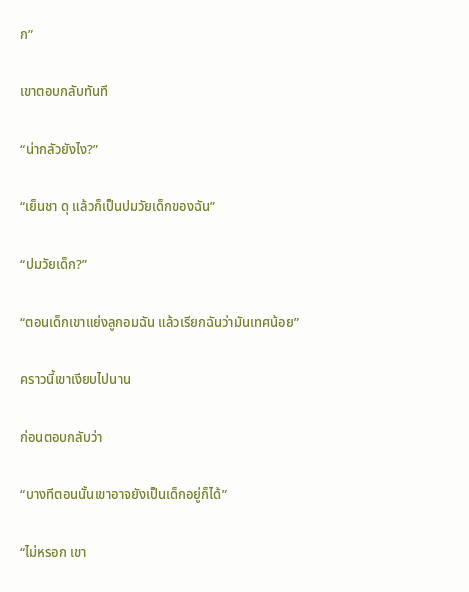ก”

เขาตอบกลับทันที

“น่ากลัวยังไง?”

“เย็นชา ดุ แล้วก็เป็นปมวัยเด็กของฉัน”

“ปมวัยเด็ก?”

“ตอนเด็กเขาแย่งลูกอมฉัน แล้วเรียกฉันว่ามันเทศน้อย”

คราวนี้เขาเงียบไปนาน

ก่อนตอบกลับว่า

“บางทีตอนนั้นเขาอาจยังเป็นเด็กอยู่ก็ได้”

“ไม่หรอก เขา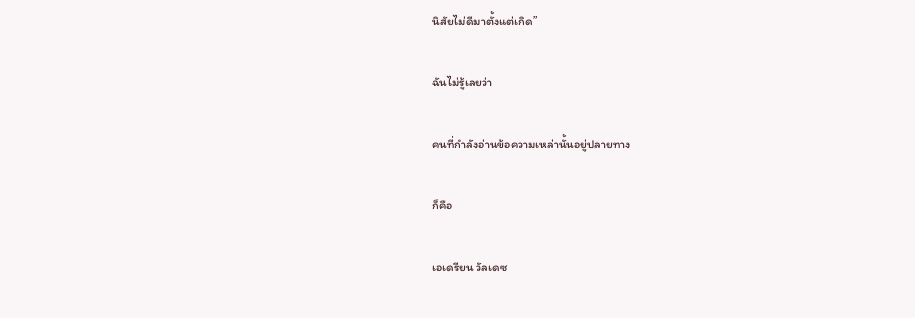นิสัยไม่ดีมาตั้งแต่เกิด”

ฉันไม่รู้เลยว่า

คนที่กำลังอ่านข้อความเหล่านั้นอยู่ปลายทาง

ก็คือ

เอเดรียน วัลเดซ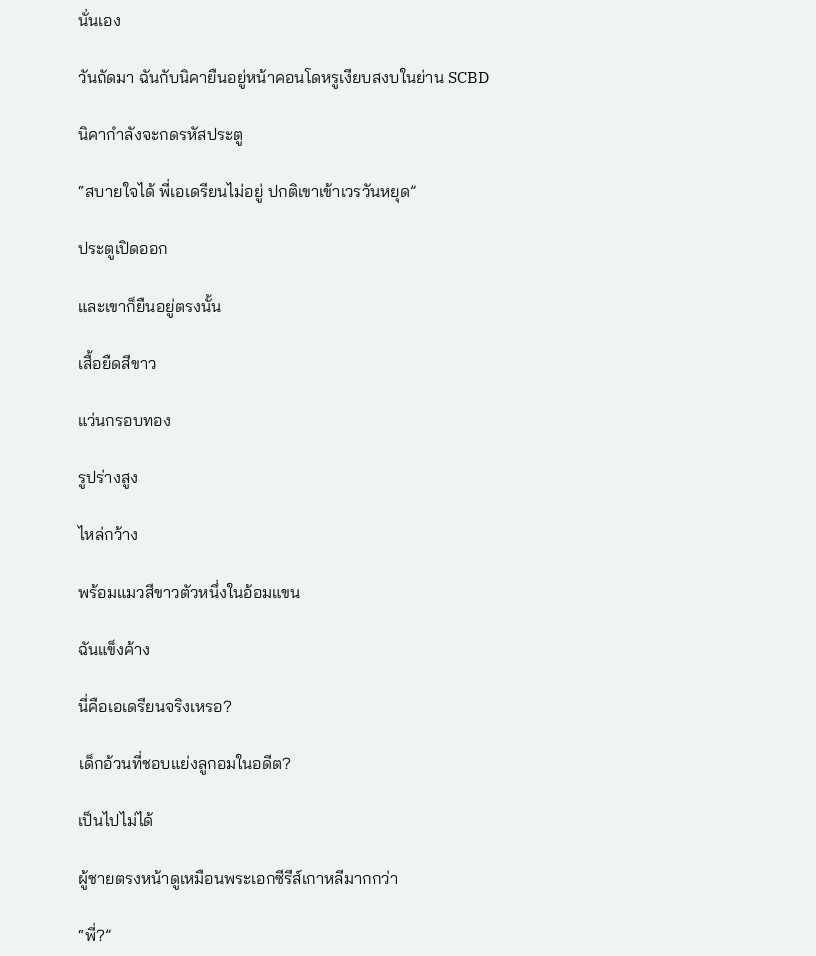นั่นเอง

วันถัดมา ฉันกับนิคายืนอยู่หน้าคอนโดหรูเงียบสงบในย่าน SCBD

นิคากำลังจะกดรหัสประตู

“สบายใจได้ พี่เอเดรียนไม่อยู่ ปกติเขาเข้าเวรวันหยุด”

ประตูเปิดออก

และเขาก็ยืนอยู่ตรงนั้น

เสื้อยืดสีขาว

แว่นกรอบทอง

รูปร่างสูง

ไหล่กว้าง

พร้อมแมวสีขาวตัวหนึ่งในอ้อมแขน

ฉันแข็งค้าง

นี่คือเอเดรียนจริงเหรอ?

เด็กอ้วนที่ชอบแย่งลูกอมในอดีต?

เป็นไปไม่ได้

ผู้ชายตรงหน้าดูเหมือนพระเอกซีรีส์เกาหลีมากกว่า

“พี่?”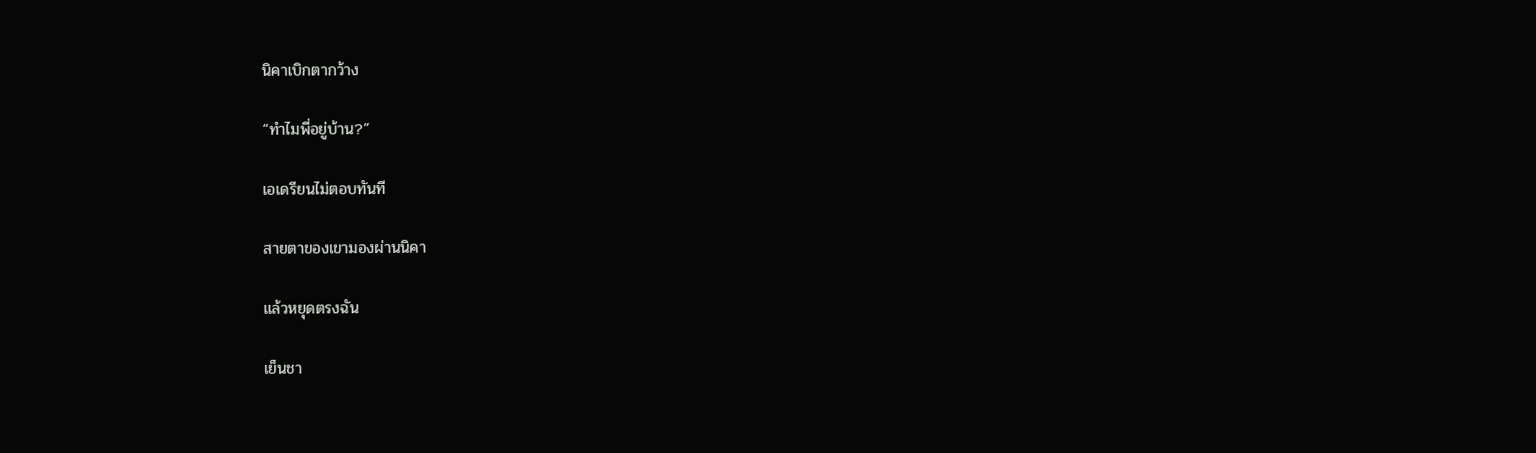นิคาเบิกตากว้าง

“ทำไมพี่อยู่บ้าน?”

เอเดรียนไม่ตอบทันที

สายตาของเขามองผ่านนิคา

แล้วหยุดตรงฉัน

เย็นชา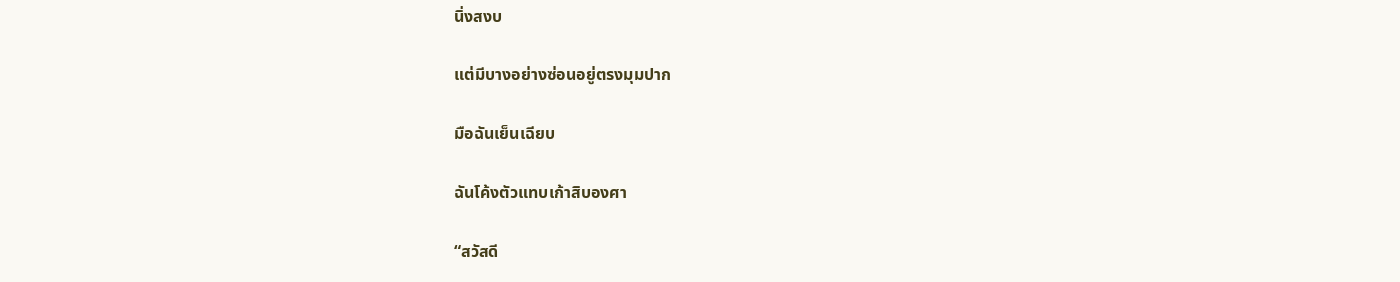นิ่งสงบ

แต่มีบางอย่างซ่อนอยู่ตรงมุมปาก

มือฉันเย็นเฉียบ

ฉันโค้งตัวแทบเก้าสิบองศา

“สวัสดี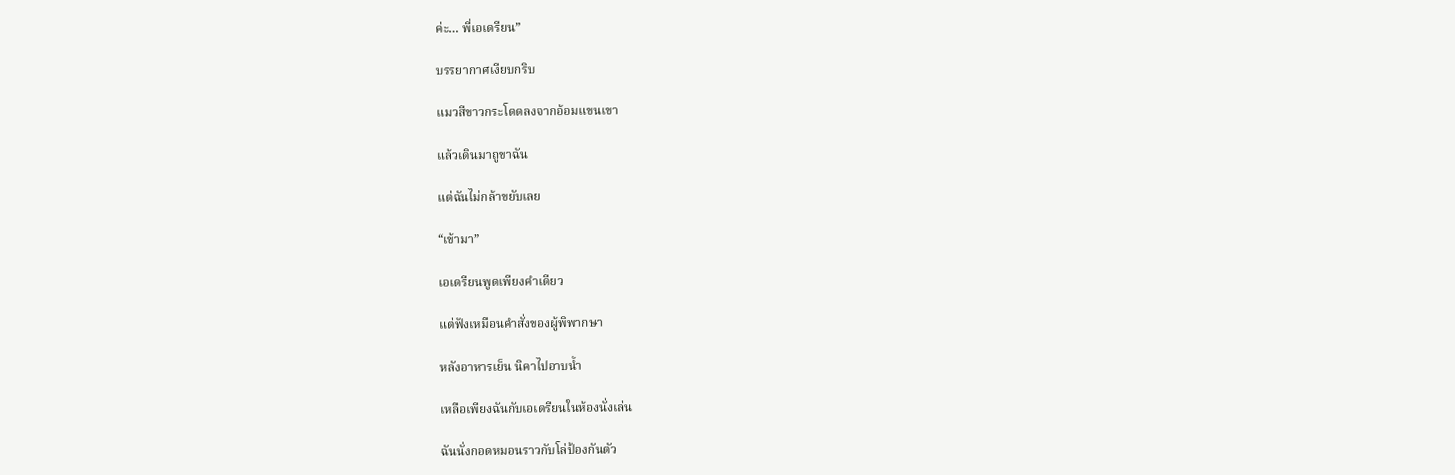ค่ะ… พี่เอเดรียน”

บรรยากาศเงียบกริบ

แมวสีขาวกระโดดลงจากอ้อมแขนเขา

แล้วเดินมาถูขาฉัน

แต่ฉันไม่กล้าขยับเลย

“เข้ามา”

เอเดรียนพูดเพียงคำเดียว

แต่ฟังเหมือนคำสั่งของผู้พิพากษา

หลังอาหารเย็น นิคาไปอาบน้ำ

เหลือเพียงฉันกับเอเดรียนในห้องนั่งเล่น

ฉันนั่งกอดหมอนราวกับโล่ป้องกันตัว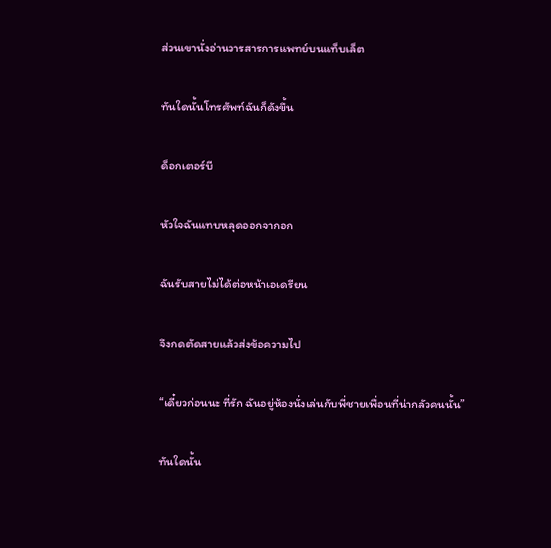ส่วนเขานั่งอ่านวารสารการแพทย์บนแท็บเล็ต

ทันใดนั้นโทรศัพท์ฉันก็ดังขึ้น

ด็อกเตอร์บี

หัวใจฉันแทบหลุดออกจากอก

ฉันรับสายไม่ได้ต่อหน้าเอเดรียน

จึงกดตัดสายแล้วส่งข้อความไป

“เดี๋ยวก่อนนะ ที่รัก ฉันอยู่ห้องนั่งเล่นกับพี่ชายเพื่อนที่น่ากลัวคนนั้น”

ทันใดนั้น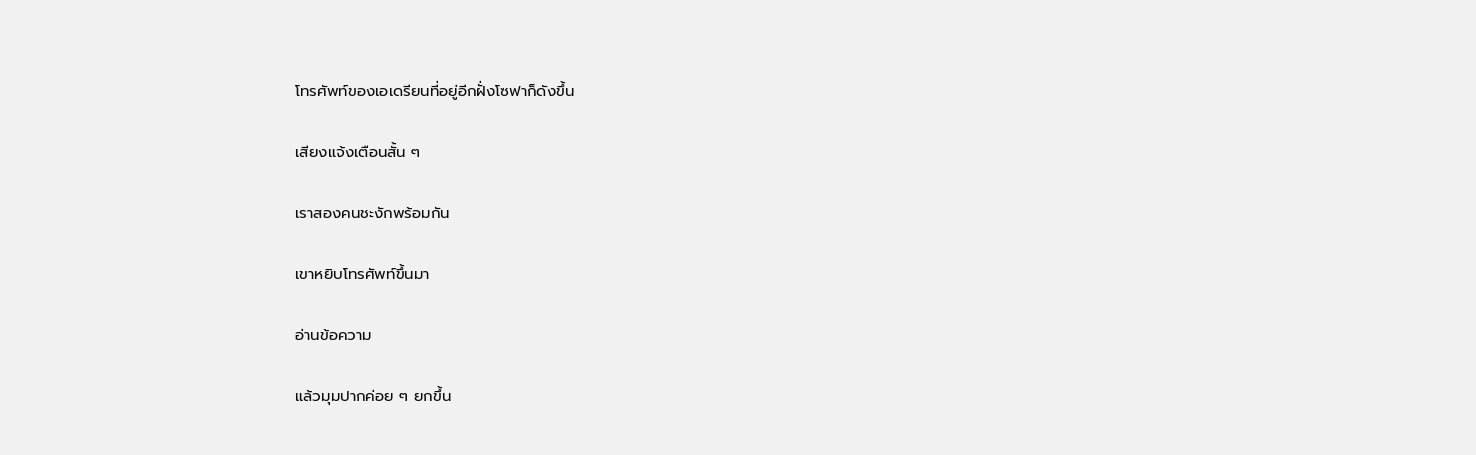โทรศัพท์ของเอเดรียนที่อยู่อีกฝั่งโซฟาก็ดังขึ้น

เสียงแจ้งเตือนสั้น ๆ

เราสองคนชะงักพร้อมกัน

เขาหยิบโทรศัพท์ขึ้นมา

อ่านข้อความ

แล้วมุมปากค่อย ๆ ยกขึ้น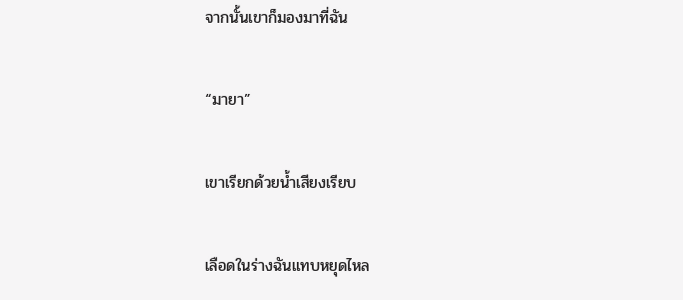จากนั้นเขาก็มองมาที่ฉัน

“มายา”

เขาเรียกด้วยน้ำเสียงเรียบ

เลือดในร่างฉันแทบหยุดไหล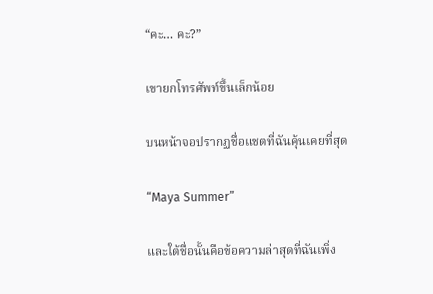“คะ… คะ?”

เขายกโทรศัพท์ขึ้นเล็กน้อย

บนหน้าจอปรากฏชื่อแชตที่ฉันคุ้นเคยที่สุด

“Maya Summer”

และใต้ชื่อนั้นคือข้อความล่าสุดที่ฉันเพิ่ง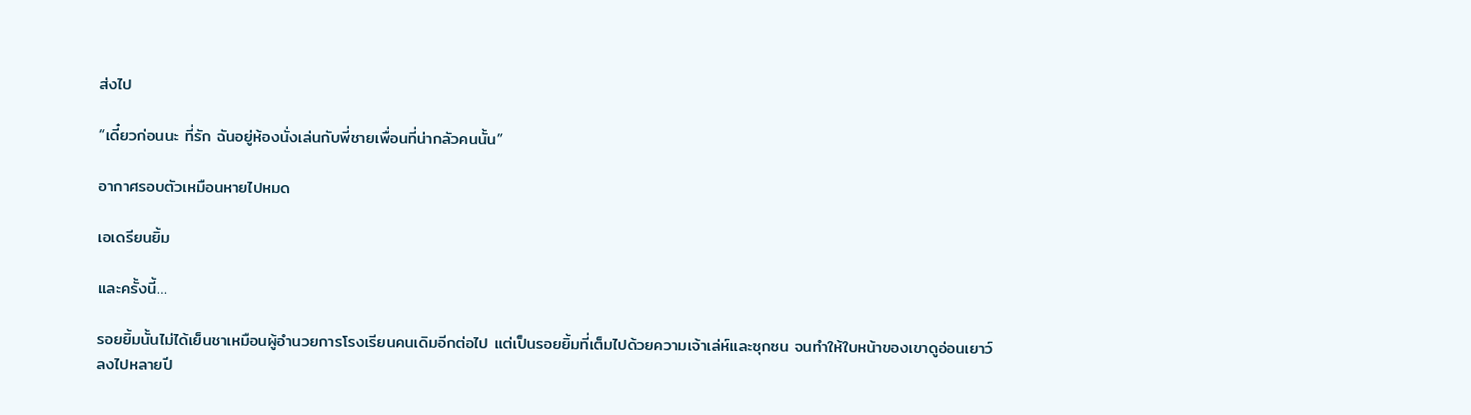ส่งไป

“เดี๋ยวก่อนนะ ที่รัก ฉันอยู่ห้องนั่งเล่นกับพี่ชายเพื่อนที่น่ากลัวคนนั้น”

อากาศรอบตัวเหมือนหายไปหมด

เอเดรียนยิ้ม

และครั้งนี้…

รอยยิ้มนั้นไม่ได้เย็นชาเหมือนผู้อำนวยการโรงเรียนคนเดิมอีกต่อไป แต่เป็นรอยยิ้มที่เต็มไปด้วยความเจ้าเล่ห์และซุกซน จนทำให้ใบหน้าของเขาดูอ่อนเยาว์ลงไปหลายปี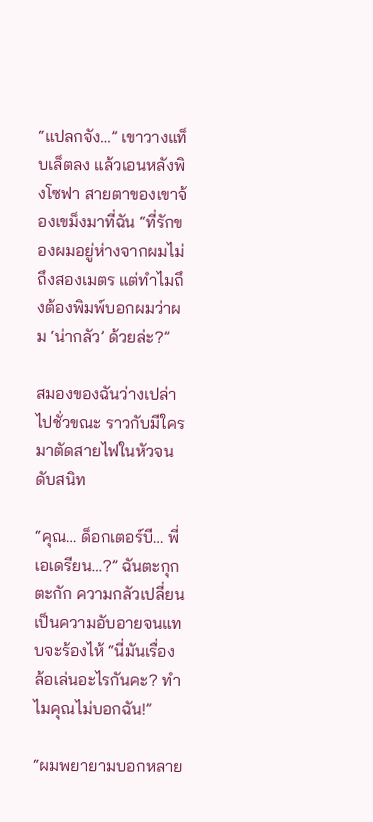“แปลกจัง…” เขาวางแท็บเล็ตลง แล้วเอนหลังพิงโซฟา สายตาของเขาจ้องเขม็งมาที่ฉัน “ที่รักของผมอยู่ห่างจากผมไม่ถึงสองเมตร แต่ทำไมถึงต้องพิมพ์บอกผมว่าผม ‘น่ากลัว’ ด้วยล่ะ?”

สมองของฉันว่างเปล่าไปชั่วขณะ ราวกับมีใครมาตัดสายไฟในหัวจนดับสนิท

“คุณ… ด็อกเตอร์บี… พี่เอเดรียน…?” ฉันตะกุกตะกัก ความกลัวเปลี่ยนเป็นความอับอายจนแทบจะร้องไห้ “นี่มันเรื่องล้อเล่นอะไรกันคะ? ทำไมคุณไม่บอกฉัน!”

“ผมพยายามบอกหลาย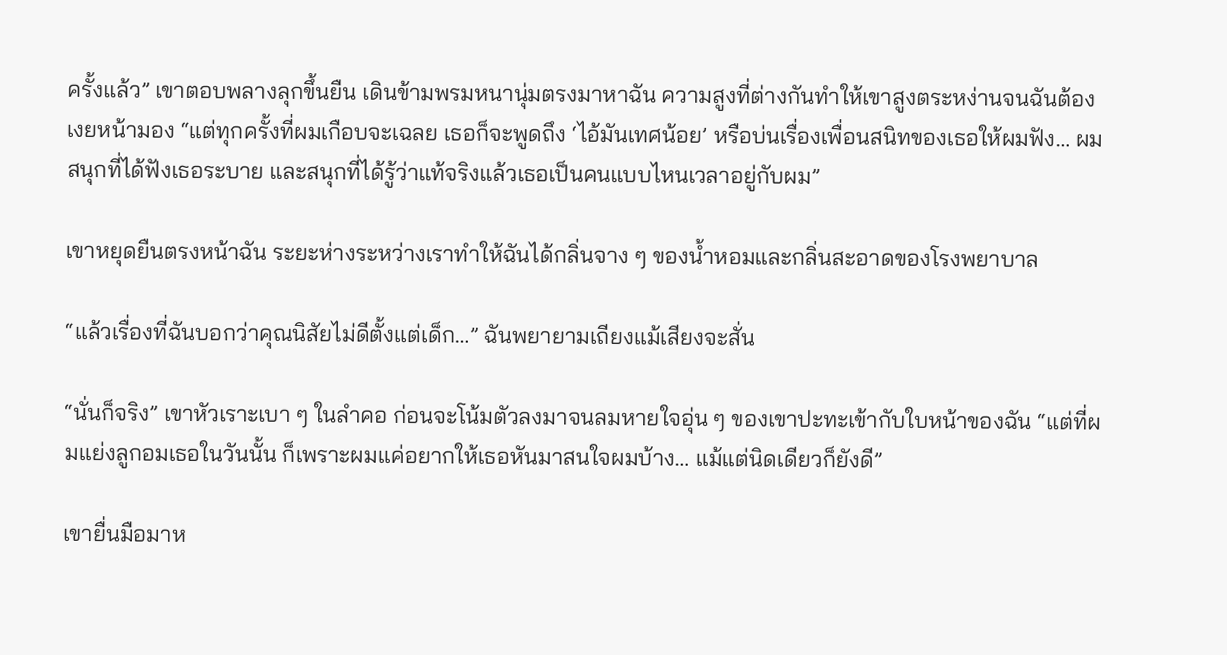ครั้งแล้ว” เขาตอบพลางลุกขึ้นยืน เดินข้ามพรมหนานุ่มตรงมาหาฉัน ความสูงที่ต่างกันทำให้เขาสูงตระหง่านจนฉันต้องเงยหน้ามอง “แต่ทุกครั้งที่ผมเกือบจะเฉลย เธอก็จะพูดถึง ‘ไอ้มันเทศน้อย’ หรือบ่นเรื่องเพื่อนสนิทของเธอให้ผมฟัง… ผมสนุกที่ได้ฟังเธอระบาย และสนุกที่ได้รู้ว่าแท้จริงแล้วเธอเป็นคนแบบไหนเวลาอยู่กับผม”

เขาหยุดยืนตรงหน้าฉัน ระยะห่างระหว่างเราทำให้ฉันได้กลิ่นจาง ๆ ของน้ำหอมและกลิ่นสะอาดของโรงพยาบาล

“แล้วเรื่องที่ฉันบอกว่าคุณนิสัยไม่ดีตั้งแต่เด็ก…” ฉันพยายามเถียงแม้เสียงจะสั่น

“นั่นก็จริง” เขาหัวเราะเบา ๆ ในลำคอ ก่อนจะโน้มตัวลงมาจนลมหายใจอุ่น ๆ ของเขาปะทะเข้ากับใบหน้าของฉัน “แต่ที่ผมแย่งลูกอมเธอในวันนั้น ก็เพราะผมแค่อยากให้เธอหันมาสนใจผมบ้าง… แม้แต่นิดเดียวก็ยังดี”

เขายื่นมือมาห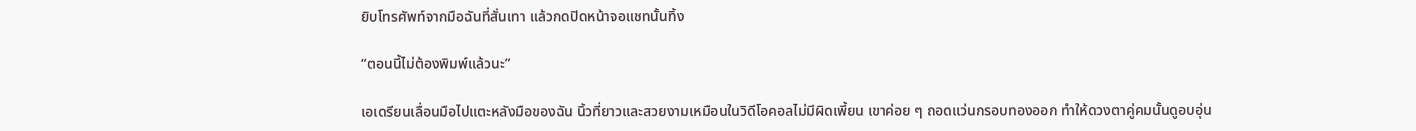ยิบโทรศัพท์จากมือฉันที่สั่นเทา แล้วกดปิดหน้าจอแชทนั้นทิ้ง

“ตอนนี้ไม่ต้องพิมพ์แล้วนะ”

เอเดรียนเลื่อนมือไปแตะหลังมือของฉัน นิ้วที่ยาวและสวยงามเหมือนในวิดีโอคอลไม่มีผิดเพี้ยน เขาค่อย ๆ ถอดแว่นกรอบทองออก ทำให้ดวงตาคู่คมนั้นดูอบอุ่น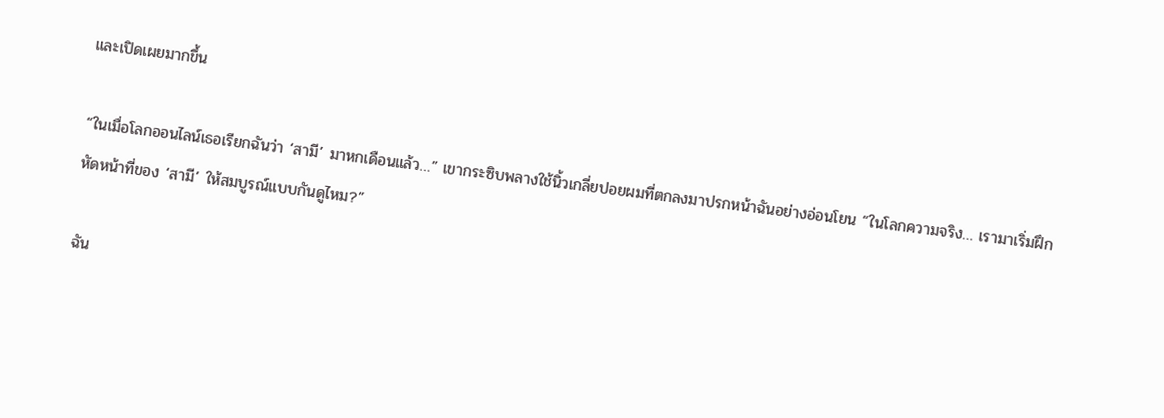และเปิดเผยมากขึ้น

“ในเมื่อโลกออนไลน์เธอเรียกฉันว่า ‘สามี’ มาหกเดือนแล้ว…” เขากระซิบพลางใช้นิ้วเกลี่ยปอยผมที่ตกลงมาปรกหน้าฉันอย่างอ่อนโยน “ในโลกความจริง… เรามาเริ่มฝึกหัดหน้าที่ของ ‘สามี’ ให้สมบูรณ์แบบกันดูไหม?”

ฉัน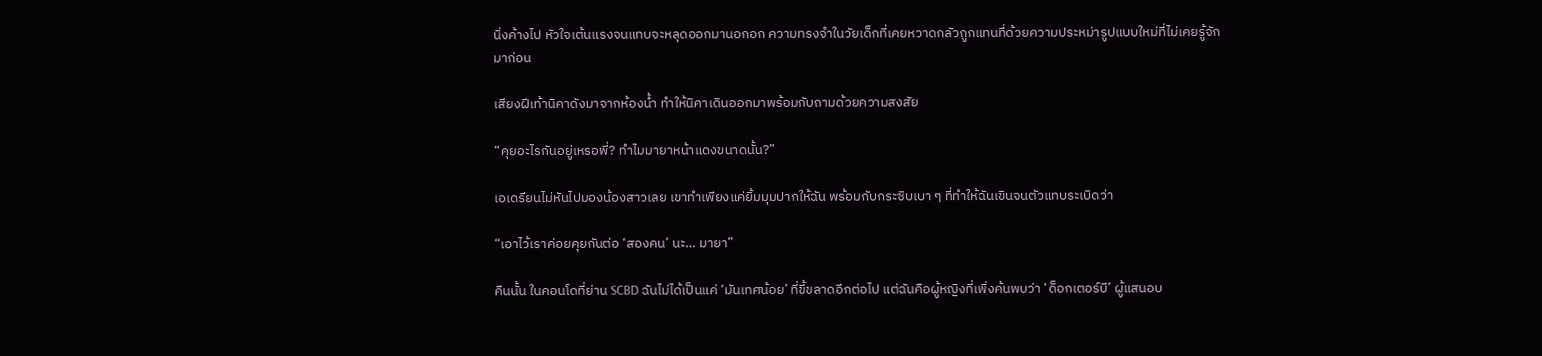นิ่งค้างไป หัวใจเต้นแรงจนแทบจะหลุดออกมานอกอก ความทรงจำในวัยเด็กที่เคยหวาดกลัวถูกแทนที่ด้วยความประหม่ารูปแบบใหม่ที่ไม่เคยรู้จักมาก่อน

เสียงฝีเท้านิคาดังมาจากห้องน้ำ ทำให้นิคาเดินออกมาพร้อมกับถามด้วยความสงสัย

“คุยอะไรกันอยู่เหรอพี่? ทำไมมายาหน้าแดงขนาดนั้น?”

เอเดรียนไม่หันไปมองน้องสาวเลย เขาทำเพียงแค่ยิ้มมุมปากให้ฉัน พร้อมกับกระซิบเบา ๆ ที่ทำให้ฉันเขินจนตัวแทบระเบิดว่า

“เอาไว้เราค่อยคุยกันต่อ ‘สองคน’ นะ… มายา”

คืนนั้น ในคอนโดที่ย่าน SCBD ฉันไม่ได้เป็นแค่ ‘มันเทศน้อย’ ที่ขี้ขลาดอีกต่อไป แต่ฉันคือผู้หญิงที่เพิ่งค้นพบว่า ‘ด็อกเตอร์บี’ ผู้แสนอบ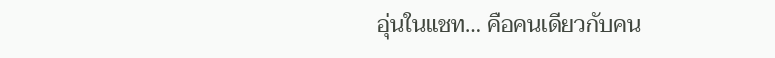อุ่นในแชท… คือคนเดียวกับคน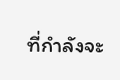ที่กำลังจะ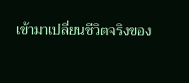เข้ามาเปลี่ยนชีวิตจริงของ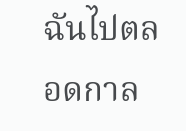ฉันไปตลอดกาล